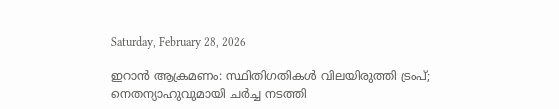Saturday, February 28, 2026

ഇറാൻ ആക്രമണം: സ്ഥിതിഗതികൾ വിലയിരുത്തി ട്രംപ്; നെതന്യാഹുവുമായി ചർച്ച നടത്തി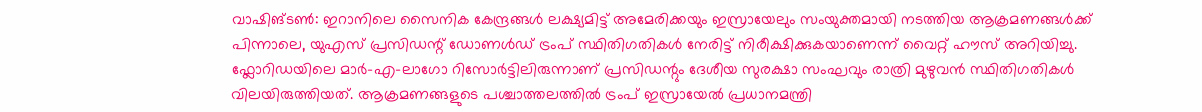വാഷിങ്ടൺ: ഇറാനിലെ സൈനിക കേന്ദ്രങ്ങൾ ലക്ഷ്യമിട്ട് അമേരിക്കയും ഇസ്രായേലും സംയുക്തമായി നടത്തിയ ആക്രമണങ്ങൾക്ക് പിന്നാലെ, യുഎസ് പ്രസിഡന്റ് ഡോണൾഡ്‌ ട്രംപ് സ്ഥിതിഗതികൾ നേരിട്ട് നിരീക്ഷിക്കുകയാണെന്ന്‌ വൈറ്റ് ഹൗസ് അറിയിച്ചു. ഫ്ലോറിഡയിലെ മാർ-എ-ലാഗോ റിസോർട്ടിലിരുന്നാണ് പ്രസിഡന്റും ദേശീയ സുരക്ഷാ സംഘവും രാത്രി മുഴുവൻ സ്ഥിതിഗതികൾ വിലയിരുത്തിയത്. ആക്രമണങ്ങളുടെ പശ്ചാത്തലത്തിൽ ട്രംപ് ഇസ്രായേൽ പ്രധാനമന്ത്രി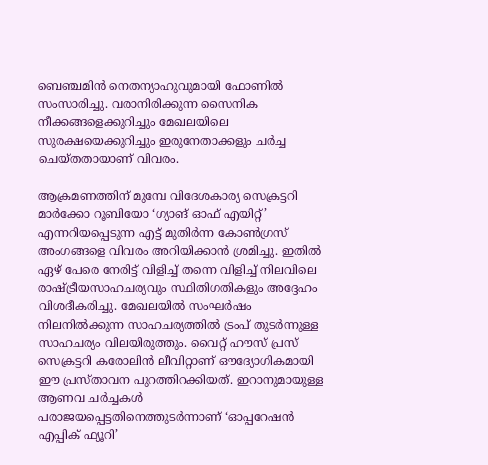ബെഞ്ചമിൻ നെതന്യാഹുവുമായി ഫോണിൽ സംസാരിച്ചു. വരാനിരിക്കുന്ന സൈനിക നീക്കങ്ങളെക്കുറിച്ചും മേഖലയിലെ സുരക്ഷയെക്കുറിച്ചും ഇരുനേതാക്കളും ചർച്ച ചെയ്തതായാണ് വിവരം.

ആക്രമണത്തിന്‌ മുമ്പേ വിദേശകാര്യ സെക്രട്ടറി മാർക്കോ റൂബിയോ ‘ഗ്യാങ് ഓഫ് എയിറ്റ്’ എന്നറിയപ്പെടുന്ന എട്ട് മുതിർന്ന കോൺഗ്രസ് അംഗങ്ങളെ വിവരം അറിയിക്കാൻ ശ്രമിച്ചു. ഇതിൽ ഏഴ് പേരെ നേരിട്ട് വിളിച്ച് തന്നെ വിളിച്ച്‌ നിലവിലെ രാഷ്‌ട്രീയസാഹചര്യവും സ്ഥിതിഗതികളും അദ്ദേഹം വിശദീകരിച്ചു. മേഖലയിൽ സംഘർഷം നിലനിൽക്കുന്ന സാഹചര്യത്തിൽ ട്രംപ് തുടർന്നുള്ള സാഹചര്യം വിലയിരുത്തും. വൈറ്റ് ഹൗസ് പ്രസ് സെക്രട്ടറി കരോലിൻ ലീവിറ്റാണ് ഔദ്യോഗികമായി ഈ പ്രസ്താവന പുറത്തിറക്കിയത്. ഇറാനുമായുള്ള ആണവ ചർച്ചകൾ പരാജയപ്പെട്ടതിനെത്തുടർന്നാണ് ‘ഓപ്പറേഷൻ എപ്പിക് ഫ്യൂറി’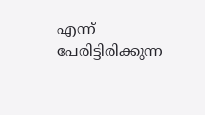എന്ന് പേരിട്ടിരിക്കുന്ന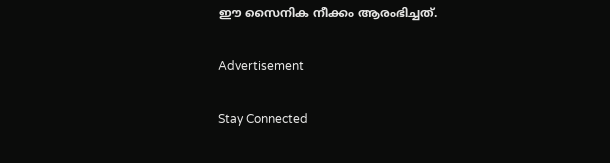ഈ സൈനിക നീക്കം ആരംഭിച്ചത്.

Advertisement

Stay Connected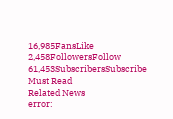16,985FansLike
2,458FollowersFollow
61,453SubscribersSubscribe
Must Read
Related News
error: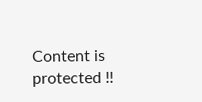Content is protected !!